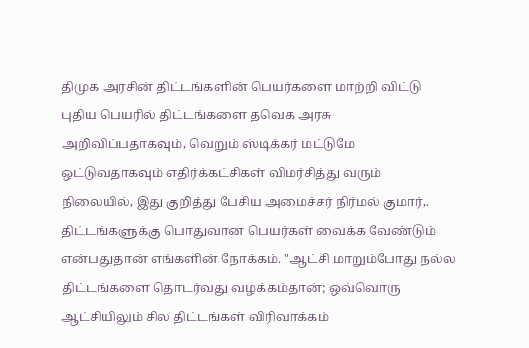திமுக அரசின் திட்டங்களின் பெயர்களை மாற்றி விட்டு புதிய பெயரில் திட்டங்களை தவெக அரசு அறிவிப்பதாகவும், வெறும் ஸ்டிக்கர் மட்டுமே ஒட்டுவதாகவும் எதிர்க்கட்சிகள் விமர்சித்து வரும் நிலையில், இது குறித்து பேசிய அமைச்சர் நிர்மல் குமார்,. திட்டங்களுக்கு பொதுவான பெயர்கள் வைக்க வேண்டும் என்பதுதான் எங்களின் நோக்கம். "ஆட்சி மாறும்போது நல்ல திட்டங்களை தொடர்வது வழக்கம்தான்; ஒவ்வொரு ஆட்சியிலும் சில திட்டங்கள் விரிவாக்கம்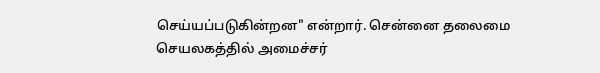செய்யப்படுகின்றன" என்றார். சென்னை தலைமை செயலகத்தில் அமைச்சர்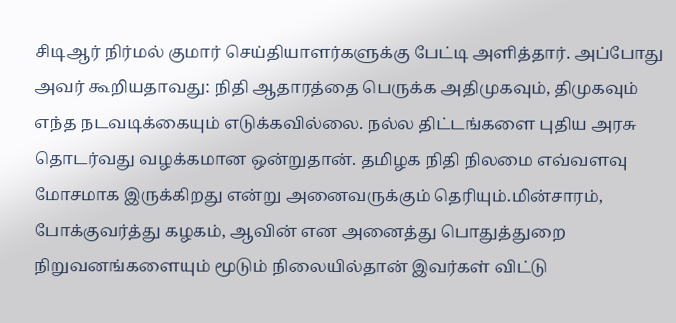சிடிஆர் நிர்மல் குமார் செய்தியாளர்களுக்கு பேட்டி அளித்தார். அப்போது அவர் கூறியதாவது: நிதி ஆதாரத்தை பெருக்க அதிமுகவும், திமுகவும் எந்த நடவடிக்கையும் எடுக்கவில்லை. நல்ல திட்டங்களை புதிய அரசு தொடர்வது வழக்கமான ஒன்றுதான். தமிழக நிதி நிலமை எவ்வளவு மோசமாக இருக்கிறது என்று அனைவருக்கும் தெரியும்.மின்சாரம், போக்குவர்த்து கழகம், ஆவின் என அனைத்து பொதுத்துறை நிறுவனங்களையும் மூடும் நிலையில்தான் இவர்கள் விட்டு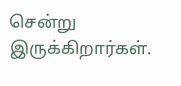சென்று இருக்கிறார்கள்.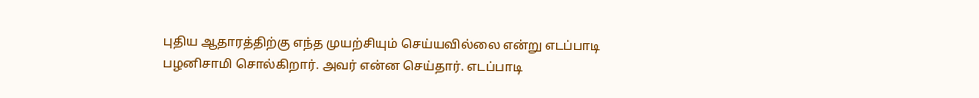புதிய ஆதாரத்திற்கு எந்த முயற்சியும் செய்யவில்லை என்று எடப்பாடி பழனிசாமி சொல்கிறார். அவர் என்ன செய்தார். எடப்பாடி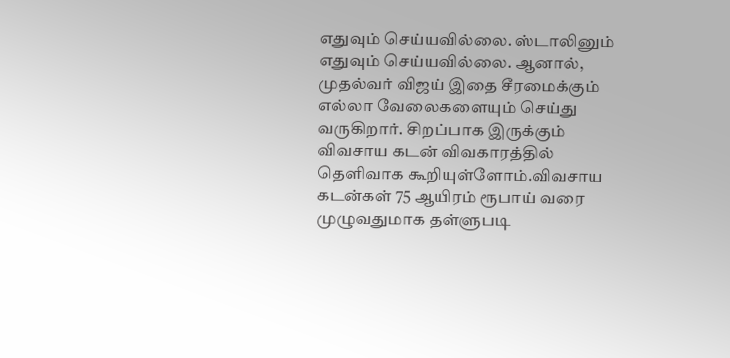எதுவும் செய்யவில்லை. ஸ்டாலினும் எதுவும் செய்யவில்லை. ஆனால், முதல்வர் விஜய் இதை சீரமைக்கும் எல்லா வேலைகளையும் செய்து வருகிறார். சிறப்பாக இருக்கும் விவசாய கடன் விவகாரத்தில் தெளிவாக கூறியுள்ளோம்.விவசாய கடன்கள் 75 ஆயிரம் ரூபாய் வரை முழுவதுமாக தள்ளுபடி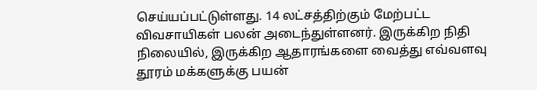செய்யப்பட்டுள்ளது. 14 லட்சத்திற்கும் மேற்பட்ட விவசாயிகள் பலன் அடைந்துள்ளனர். இருக்கிற நிதி நிலையில், இருக்கிற ஆதாரங்களை வைத்து எவ்வளவு தூரம் மக்களுக்கு பயன்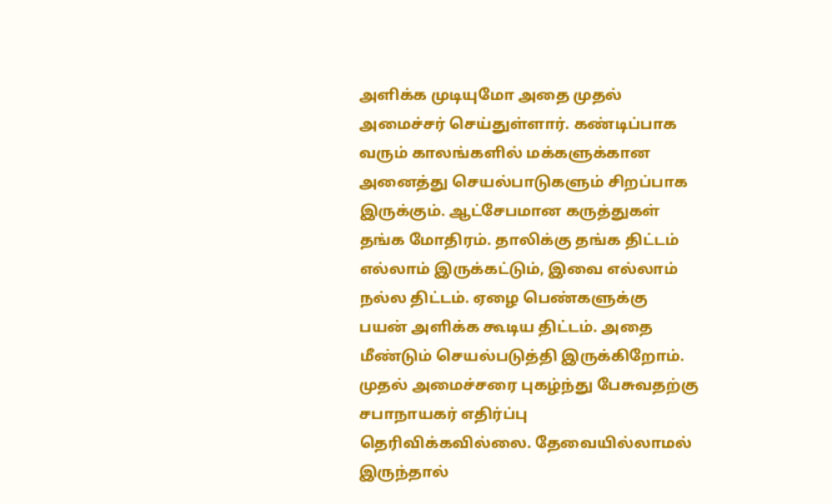அளிக்க முடியுமோ அதை முதல் அமைச்சர் செய்துள்ளார். கண்டிப்பாக வரும் காலங்களில் மக்களுக்கான அனைத்து செயல்பாடுகளும் சிறப்பாக இருக்கும். ஆட்சேபமான கருத்துகள் தங்க மோதிரம். தாலிக்கு தங்க திட்டம் எல்லாம் இருக்கட்டும், இவை எல்லாம் நல்ல திட்டம். ஏழை பெண்களுக்கு பயன் அளிக்க கூடிய திட்டம். அதை மீண்டும் செயல்படுத்தி இருக்கிறோம். முதல் அமைச்சரை புகழ்ந்து பேசுவதற்கு சபாநாயகர் எதிர்ப்பு தெரிவிக்கவில்லை. தேவையில்லாமல் இருந்தால்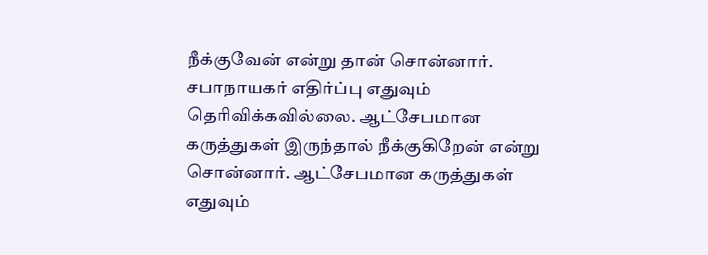நீக்குவேன் என்று தான் சொன்னார். சபாநாயகர் எதிர்ப்பு எதுவும் தெரிவிக்கவில்லை. ஆட்சேபமான கருத்துகள் இருந்தால் நீக்குகிறேன் என்று சொன்னார். ஆட்சேபமான கருத்துகள் எதுவும்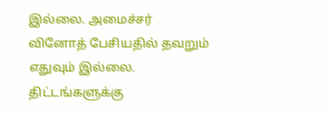இல்லை. அமைச்சர் வினோத் பேசியதில் தவறும் எதுவும் இல்லை. திட்டங்களுக்கு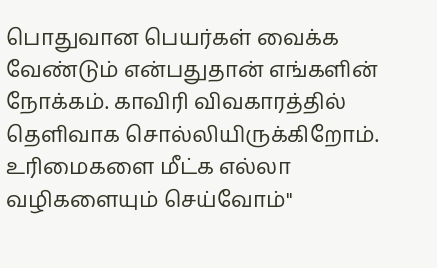பொதுவான பெயர்கள் வைக்க வேண்டும் என்பதுதான் எங்களின் நோக்கம். காவிரி விவகாரத்தில் தெளிவாக சொல்லியிருக்கிறோம். உரிமைகளை மீட்க எல்லா வழிகளையும் செய்வோம்"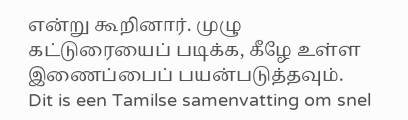என்று கூறினார். முழு கட்டுரையைப் படிக்க, கீழே உள்ள இணைப்பைப் பயன்படுத்தவும்.
Dit is een Tamilse samenvatting om snel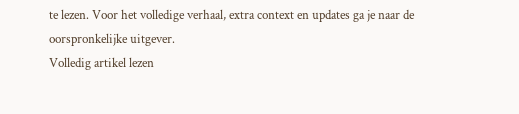te lezen. Voor het volledige verhaal, extra context en updates ga je naar de oorspronkelijke uitgever.
Volledig artikel lezen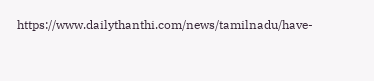https://www.dailythanthi.com/news/tamilnadu/have-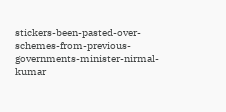stickers-been-pasted-over-schemes-from-previous-governments-minister-nirmal-kumar